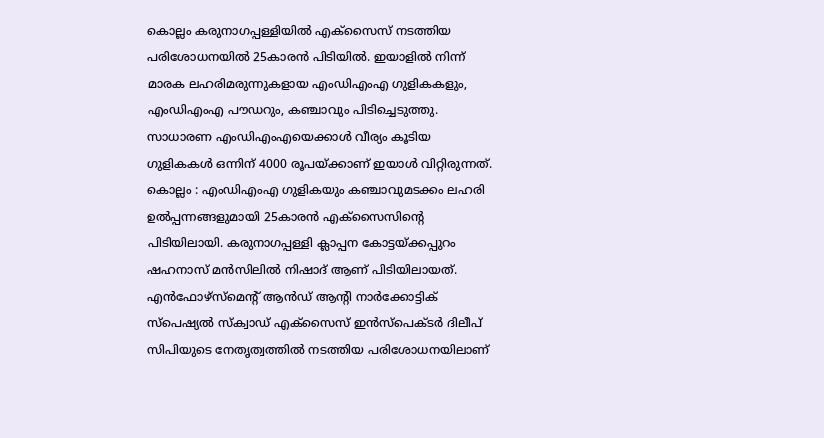കൊല്ലം കരുനാഗപ്പള്ളിയിൽ എക്സൈസ് നടത്തിയ പരിശോധനയിൽ 25കാരൻ പിടിയിൽ. ഇയാളിൽ നിന്ന് മാരക ലഹരിമരുന്നുകളായ എംഡിഎംഎ ഗുളികകളും, എംഡിഎംഎ പൗഡറും, കഞ്ചാവും പിടിച്ചെടുത്തു. സാധാരണ എംഡിഎംഎയെക്കാൾ വീര്യം കൂടിയ ഗുളികകൾ ഒന്നിന് 4000 രൂപയ്ക്കാണ് ഇയാൾ വിറ്റിരുന്നത്.
കൊല്ലം : എംഡിഎംഎ ഗുളികയും കഞ്ചാവുമടക്കം ലഹരി ഉൽപ്പന്നങ്ങളുമായി 25കാരൻ എക്സൈസിൻ്റെ പിടിയിലായി. കരുനാഗപ്പള്ളി ക്ലാപ്പന കോട്ടയ്ക്കപ്പുറം ഷഹനാസ് മൻസിലിൽ നിഷാദ് ആണ് പിടിയിലായത്. എൻഫോഴ്സ്മെന്റ് ആൻഡ് ആന്റി നാർക്കോട്ടിക് സ്പെഷ്യൽ സ്ക്വാഡ് എക്സൈസ് ഇൻസ്പെക്ടർ ദിലീപ് സിപിയുടെ നേതൃത്വത്തിൽ നടത്തിയ പരിശോധനയിലാണ്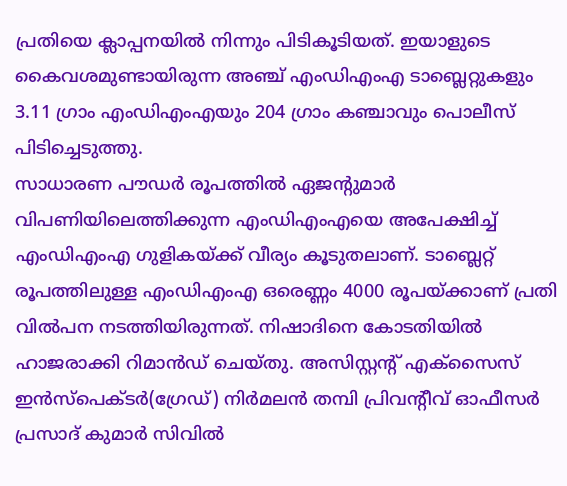പ്രതിയെ ക്ലാപ്പനയിൽ നിന്നും പിടികൂടിയത്. ഇയാളുടെ കൈവശമുണ്ടായിരുന്ന അഞ്ച് എംഡിഎംഎ ടാബ്ലെറ്റുകളും 3.11 ഗ്രാം എംഡിഎംഎയും 204 ഗ്രാം കഞ്ചാവും പൊലീസ് പിടിച്ചെടുത്തു.
സാധാരണ പൗഡർ രൂപത്തിൽ ഏജൻ്റുമാർ വിപണിയിലെത്തിക്കുന്ന എംഡിഎംഎയെ അപേക്ഷിച്ച് എംഡിഎംഎ ഗുളികയ്ക്ക് വീര്യം കൂടുതലാണ്. ടാബ്ലെറ്റ് രൂപത്തിലുള്ള എംഡിഎംഎ ഒരെണ്ണം 4000 രൂപയ്ക്കാണ് പ്രതി വിൽപന നടത്തിയിരുന്നത്. നിഷാദിനെ കോടതിയിൽ ഹാജരാക്കി റിമാൻഡ് ചെയ്തു. അസിസ്റ്റന്റ് എക്സൈസ് ഇൻസ്പെക്ടർ(ഗ്രേഡ്) നിർമലൻ തമ്പി പ്രിവന്റീവ് ഓഫീസർ പ്രസാദ് കുമാർ സിവിൽ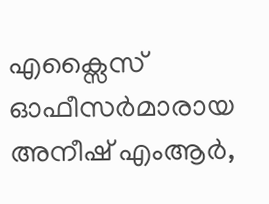എക്സൈസ് ഓഫീസർമാരായ അനീഷ് എംആർ,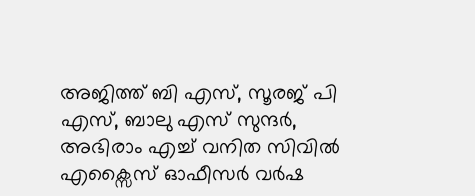അജിത്ത് ബി എസ്, സൂരജ് പി എസ്, ബാലു എസ് സുന്ദർ, അഭിരാം എച്ച് വനിത സിവിൽ എക്സൈസ് ഓഫീസർ വർഷ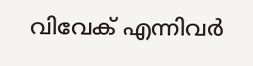വിവേക് എന്നിവർ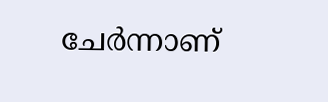ചേർന്നാണ്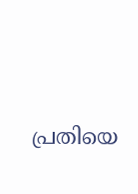പ്രതിയെ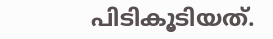പിടികൂടിയത്.